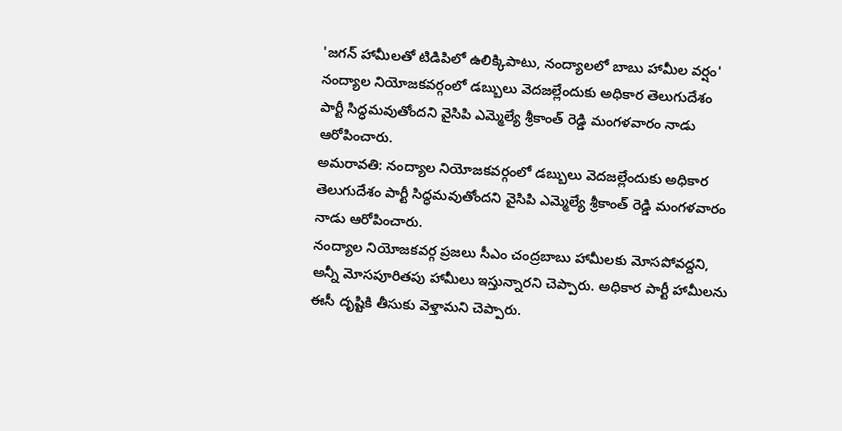'జగన్ హామీలతో టిడిపిలో ఉలిక్కిపాటు, నంద్యాలలో బాబు హామీల వర్షం'
నంద్యాల నియోజకవర్గంలో డబ్బులు వెదజల్లేందుకు అధికార తెలుగుదేశం పార్టీ సిద్ధమవుతోందని వైసిపి ఎమ్మెల్యే శ్రీకాంత్ రెడ్డి మంగళవారం నాడు ఆరోపించారు.
అమరావతి: నంద్యాల నియోజకవర్గంలో డబ్బులు వెదజల్లేందుకు అధికార తెలుగుదేశం పార్టీ సిద్ధమవుతోందని వైసిపి ఎమ్మెల్యే శ్రీకాంత్ రెడ్డి మంగళవారం నాడు ఆరోపించారు.
నంద్యాల నియోజకవర్గ ప్రజలు సీఎం చంద్రబాబు హామీలకు మోసపోవద్దని, అన్నీ మోసపూరితపు హామీలు ఇస్తున్నారని చెప్పారు. అధికార పార్టీ హామీలను ఈసీ దృష్టికి తీసుకు వెళ్తామని చెప్పారు.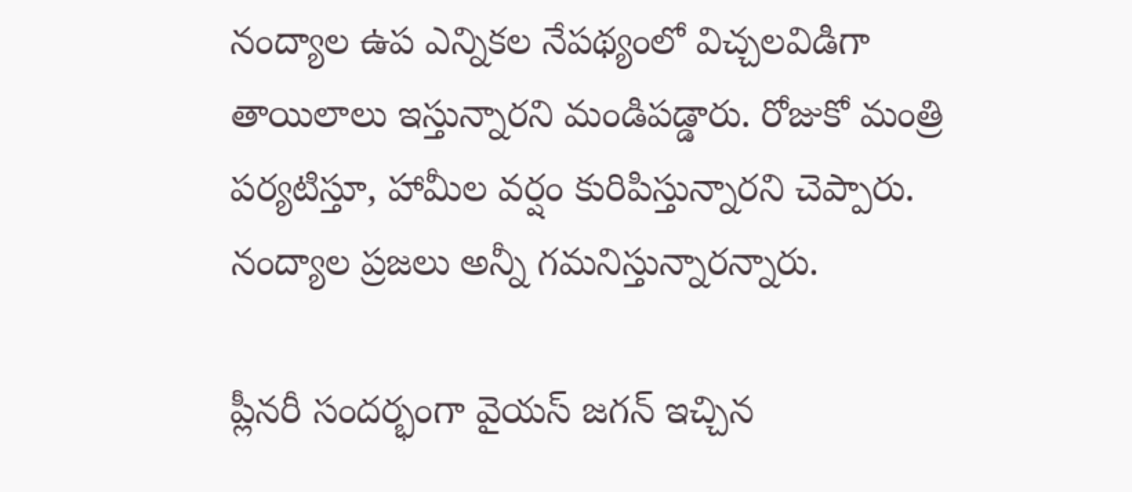నంద్యాల ఉప ఎన్నికల నేపథ్యంలో విచ్చలవిడిగా తాయిలాలు ఇస్తున్నారని మండిపడ్డారు. రోజుకో మంత్రి పర్యటిస్తూ, హామీల వర్షం కురిపిస్తున్నారని చెప్పారు. నంద్యాల ప్రజలు అన్నీ గమనిస్తున్నారన్నారు.

ప్లీనరీ సందర్భంగా వైయస్ జగన్ ఇచ్చిన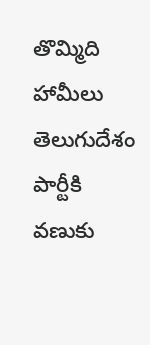తొమ్మిది హామీలు తెలుగుదేశం పార్టీకి వణుకు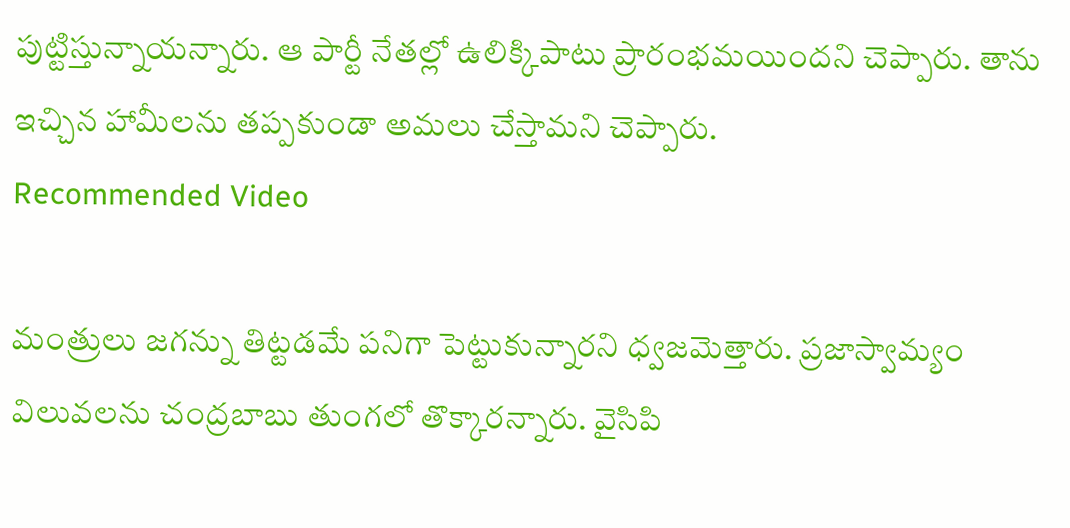పుట్టిస్తున్నాయన్నారు. ఆ పార్టీ నేతల్లో ఉలిక్కిపాటు ప్రారంభమయిందని చెప్పారు. తాను ఇచ్చిన హామీలను తప్పకుండా అమలు చేస్తామని చెప్పారు.
Recommended Video

మంత్రులు జగన్ను తిట్టడమే పనిగా పెట్టుకున్నారని ధ్వజమెత్తారు. ప్రజాస్వామ్యం విలువలను చంద్రబాబు తుంగలో తొక్కారన్నారు. వైసిపి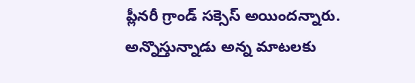ప్లీనరీ గ్రాండ్ సక్సెస్ అయిందన్నారు.
అన్నొస్తున్నాడు అన్న మాటలకు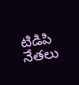టిడిపి నేతలు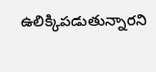ఉలిక్కిపడుతున్నారని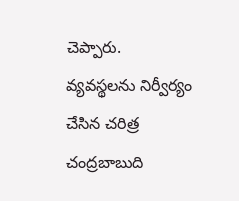చెప్పారు. వ్యవస్థలను నిర్వీర్యం చేసిన చరిత్ర చంద్రబాబుది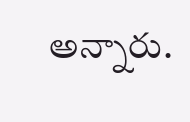అన్నారు.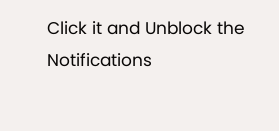Click it and Unblock the Notifications